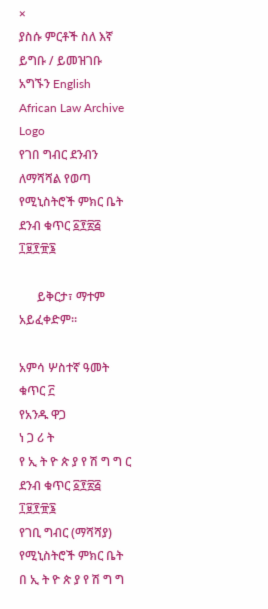×
ያስሱ ምርቶች ስለ እኛ ይግቡ / ይመዝገቡ አግኙን English
African Law Archive
Logo
የገበ ግብር ደንብን ለማሻሻል የወጣ የሚኒስትሮች ምክር ቤት ደንብ ቁጥር ፩፻፳፭ ፲፱፻፹፮

      ይቅርታ፣ ማተም አይፈቀድም።

አምሳ ሦስተኛ ዓመት ቁጥር ፫
የአንዱ ዋጋ
ነ ጋ ሪ ት
የ ኢ ት ዮ ጵ ያ የ ሽ ግ ግ ር
ደንብ ቁጥር ፩፻፳፭ ፲፱፻፹፮
የገቢ ግብር (ማሻሻያ) የሚኒስትሮች ምክር ቤት
በ ኢ ት ዮ ጵ ያ የ ሽ ግ ግ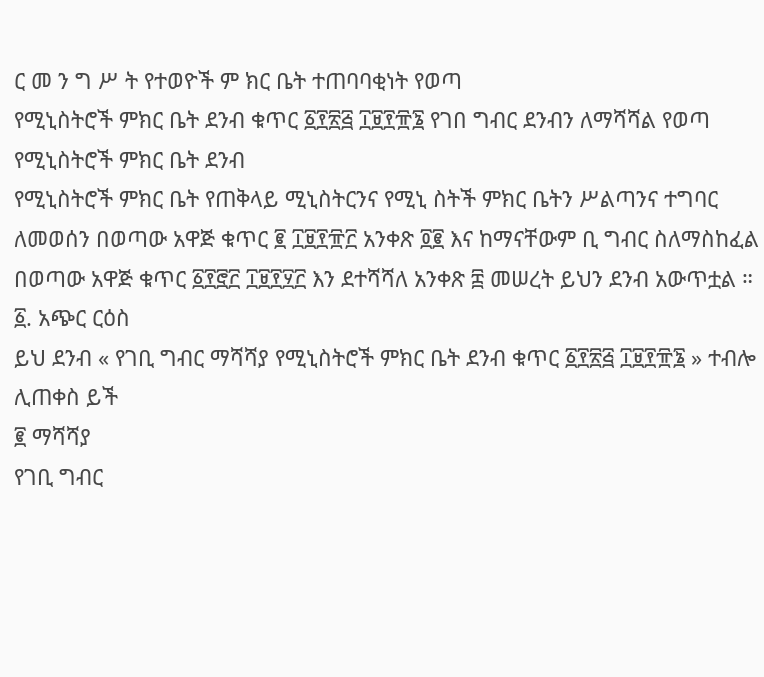ር መ ን ግ ሥ ት የተወዮች ም ክር ቤት ተጠባባቂነት የወጣ
የሚኒስትሮች ምክር ቤት ደንብ ቁጥር ፩፻፳፭ ፲፱፻፹፮ የገበ ግብር ደንብን ለማሻሻል የወጣ የሚኒስትሮች ምክር ቤት ደንብ
የሚኒስትሮች ምክር ቤት የጠቅላይ ሚኒስትርንና የሚኒ ስትች ምክር ቤትን ሥልጣንና ተግባር ለመወሰን በወጣው አዋጅ ቁጥር ፪ ፲፱፻፹፫ አንቀጽ ፬፪ እና ከማናቸውም ቢ ግብር ስለማስከፈል በወጣው አዋጅ ቁጥር ፩፻፸፫ ፲፱፻፶፫ እን ደተሻሻለ አንቀጽ ፰ መሠረት ይህን ደንብ አውጥቷል ። ፩. አጭር ርዕስ
ይህ ደንብ « የገቢ ግብር ማሻሻያ የሚኒስትሮች ምክር ቤት ደንብ ቁጥር ፩፻፳፭ ፲፱፻፹፮ » ተብሎ ሊጠቀስ ይች
፪ ማሻሻያ
የገቢ ግብር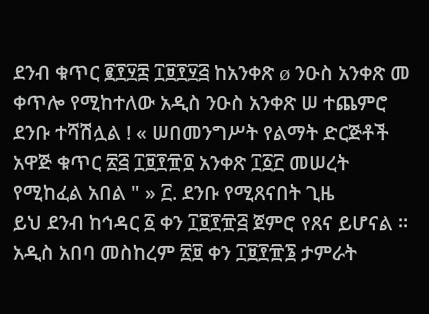ደንብ ቁጥር ፪፻፶፰ ፲፱፻፶፭ ከአንቀጽ ø ንዑስ አንቀጽ መ ቀጥሎ የሚከተለው አዲስ ንዑስ አንቀጽ ሠ ተጨምሮ ደንቡ ተሻሽሏል ! « ሠበመንግሥት የልማት ድርጅቶች አዋጅ ቁጥር ፳፭ ፲፱፻፹፬ አንቀጽ ፲፩፫ መሠረት የሚከፈል አበል " » ፫. ደንቡ የሚጸናበት ጊዜ
ይህ ደንብ ከኅዳር ፩ ቀን ፲፱፻፹፭ ጀምሮ የጸና ይሆናል ። አዲስ አበባ መስከረም ፳፱ ቀን ፲፱፻፹፮ ታምራት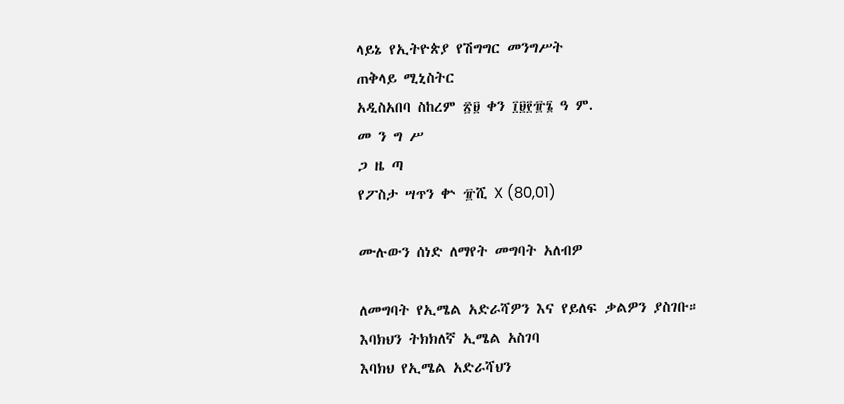ላይኔ የኢትዮጵያ የሽግግር መንግሥት
ጠቅላይ ሚኒስትር
አዲስአበባ ስከረም ፳፱ ቀን ፲፱፻፹፮ ዓ ም.
መ ን ግ ሥ
ጋ ዜ ጣ
የፖስታ ሣጥን ቍ ፹ሺ X (80,01)

ሙሉውን ሰነድ ለማየት መግባት አለብዎ

ለመግባት የኢሜል አድራሻዎን እና የይለፍ ቃልዎን ያስገቡ።
እባክህን ትክክለኛ ኢሜል አስገባ
እባክህ የኢሜል አድራሻህን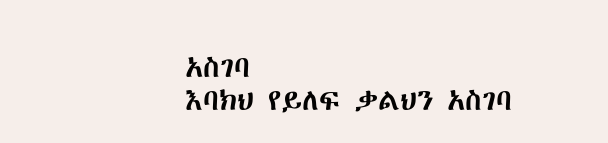አስገባ
እባክህ የይለፍ ቃልህን አስገባ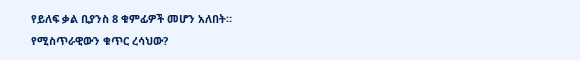የይለፍ ቃል ቢያንስ 8 ቁምፊዎች መሆን አለበት።
የሚስጥራዊውን ቁጥር ረሳህው?